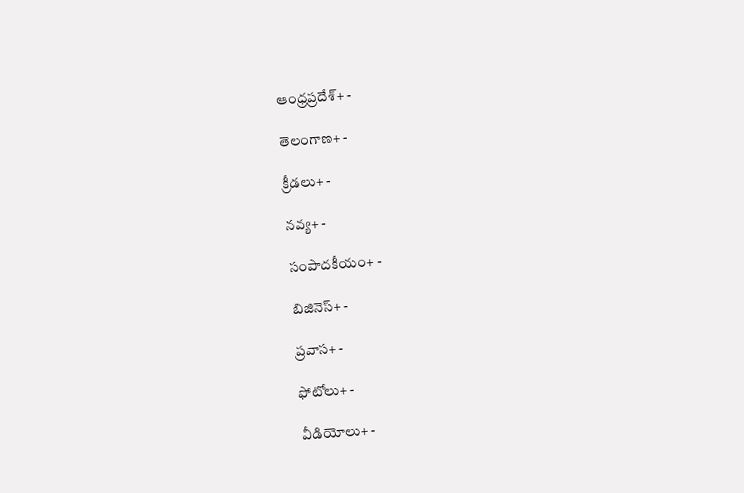ఆంధ్రప్రదేశ్+ -

తెలంగాణ+ -

క్రీడలు+ -

నవ్య+ -

సంపాదకీయం+ -

బిజినెస్+ -

ప్రవాస+ -

ఫోటోలు+ -

వీడియోలు+ -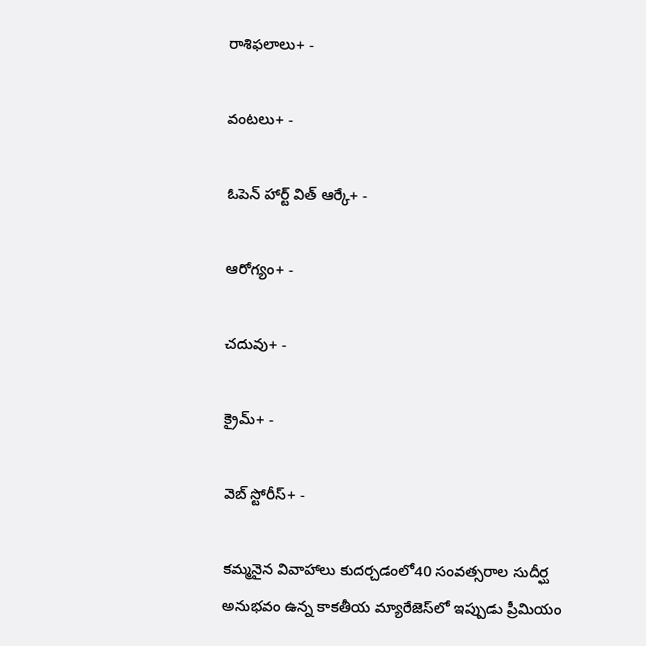రాశిఫలాలు+ -

వంటలు+ -

ఓపెన్ హార్ట్ విత్ ఆర్కే+ -

ఆరోగ్యం+ -

చదువు+ -

క్రైమ్+ -

వెబ్ స్టోరీస్+ -

కమ్మనైన వివాహాలు కుదర్చడంలో40 సంవత్సరాల సుదీర్ఘ అనుభవం ఉన్న కాకతీయ మ్యారేజెస్‌లో ఇప్పుడు ప్రీమియం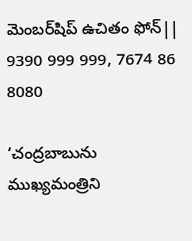మెంబర్‌షిప్‌ ఉచితం ఫోన్|| 9390 999 999, 7674 86 8080

‘చంద్రబాబును ముఖ్యమంత్రిని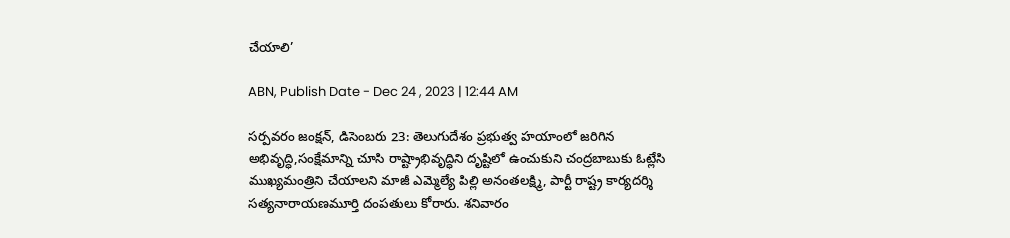చేయాలి’

ABN, Publish Date - Dec 24 , 2023 | 12:44 AM

సర్పవరం జంక్షన్‌, డిసెంబరు 23: తెలుగుదేశం ప్రభుత్వ హయాంలో జరిగిన అభివృద్ధి,సంక్షేమాన్ని చూసి రాష్ట్రాభివృద్ధిని దృష్టిలో ఉంచుకుని చంద్రబాబుకు ఓట్లేసి ముఖ్యమంత్రిని చేయాలని మాజీ ఎమ్మెల్యే పిల్లి అనంతలక్ష్మి, పార్టీ రాష్ట్ర కార్యదర్శి సత్యనారాయణమూర్తి దంపతులు కోరారు. శనివారం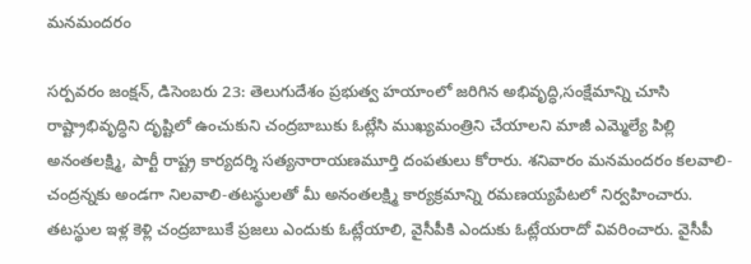మనమందరం

సర్పవరం జంక్షన్‌, డిసెంబరు 23: తెలుగుదేశం ప్రభుత్వ హయాంలో జరిగిన అభివృద్ధి,సంక్షేమాన్ని చూసి రాష్ట్రాభివృద్ధిని దృష్టిలో ఉంచుకుని చంద్రబాబుకు ఓట్లేసి ముఖ్యమంత్రిని చేయాలని మాజీ ఎమ్మెల్యే పిల్లి అనంతలక్ష్మి, పార్టీ రాష్ట్ర కార్యదర్శి సత్యనారాయణమూర్తి దంపతులు కోరారు. శనివారం మనమందరం కలవాలి- చంద్రన్నకు అండగా నిలవాలి-తటస్థులతో మీ అనంతలక్ష్మి కార్యక్రమాన్ని రమణయ్యపేటలో నిర్వహించారు. తటస్థుల ఇళ్ల కెళ్లి చంద్రబాబుకే ప్రజలు ఎందుకు ఓట్లేయాలి, వైసీపీకి ఎందుకు ఓట్లేయరాదో వివరించారు. వైసీపీ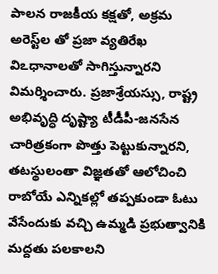పాలన రాజకీయ కక్షతో, అక్రమ అరెస్ట్‌ల తో ప్రజా వ్యతిరేఖ విఽధానాలతో సాగిస్తున్నారని విమర్శించారు. ప్రజాశ్రేయస్సు, రాష్ట్ర అభివృద్ధి దృష్ట్యా టీడీపీ-జనసేన చారిత్రకంగా పొత్తు పెట్టుకున్నారని, తటస్థులంతా విజ్ఞతతో ఆలోచించి రాబోయే ఎన్నికల్లో తప్పకుండా ఓటు వేసేందుకు వచ్చి ఉమ్మడి ప్రభుత్వానికి మద్దతు పలకాలని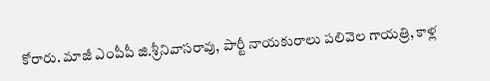కోరారు. మాజీ ఎంపీపీ జి.శ్రీనివాసరావు, పార్టీ నాయకురాలు పలివెల గాయత్రి, కాళ్ల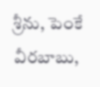శ్రీను, పెంకే వీరబాబు,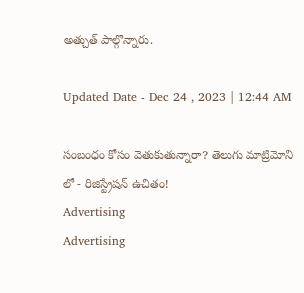అత్చుత్‌ పాల్గొన్నారు.

Updated Date - Dec 24 , 2023 | 12:44 AM

సంబంధం కోసం వెతుకుతున్నారా? తెలుగు మాట్రిమోని లో - రిజిస్ట్రేషన్ ఉచితం!
Advertising
Advertising